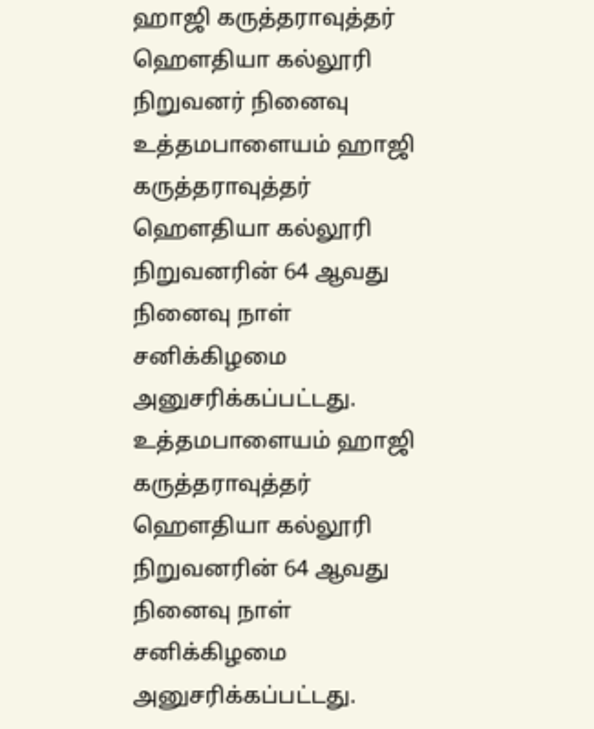ஹாஜி கருத்தராவுத்தர் ஹெளதியா கல்லூரி நிறுவனர் நினைவு
உத்தமபாளையம் ஹாஜி கருத்தராவுத்தர் ஹெளதியா கல்லூரி நிறுவனரின் 64 ஆவது நினைவு நாள் சனிக்கிழமை அனுசரிக்கப்பட்டது.
உத்தமபாளையம் ஹாஜி கருத்தராவுத்தர் ஹெளதியா கல்லூரி நிறுவனரின் 64 ஆவது நினைவு நாள் சனிக்கிழமை அனுசரிக்கப்பட்டது.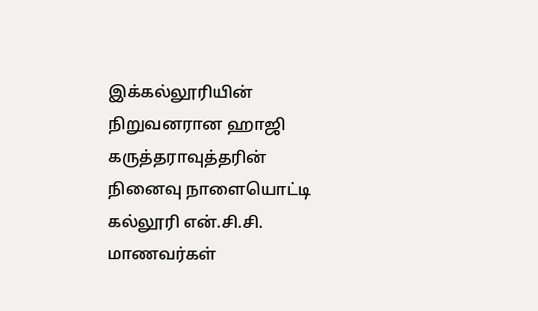இக்கல்லூரியின் நிறுவனரான ஹாஜி கருத்தராவுத்தரின் நினைவு நாளையொட்டி கல்லூரி என்.சி.சி. மாணவர்கள்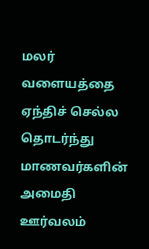மலர் வளையத்தை ஏந்திச் செல்ல தொடர்ந்து மாணவர்களின் அமைதி ஊர்வலம்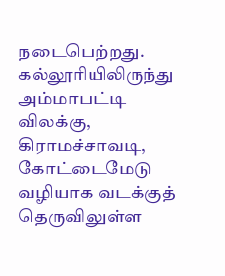நடைபெற்றது. கல்லூரியிலிருந்து அம்மாபட்டி விலக்கு, கிராமச்சாவடி, கோட்டைமேடு வழியாக வடக்குத் தெருவிலுள்ள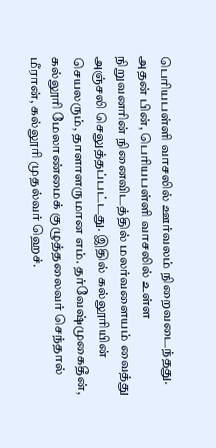பெரியபள்ளி வாசலில் ஊர்வலம் நிறைவடைந்தது.
அதன் பின், பெரியபள்ளி வாசலில் உள்ள நிறுவனரின் நினைவிடத்தில் மலர்வளையம் வைத்து அஞ்சலி செலுத்தப்பட்டது. இதில் கல்லூரியின் செயலரும், தாளாளருமான எம். தர்வேஷ்முகைதீன், கல்லூரி மேலாண்மைக் குழுத்தலைவர் செந்தால் மீரான், கல்லூரி முதல்வர் ஹெச்.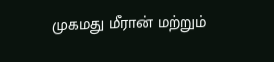முகமது மீரான் மற்றும்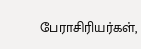பேராசிரியர்கள்,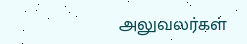அலுவலர்கள்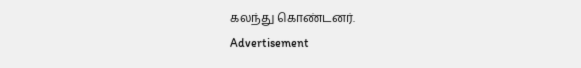கலந்து கொண்டனர்.
Advertisement